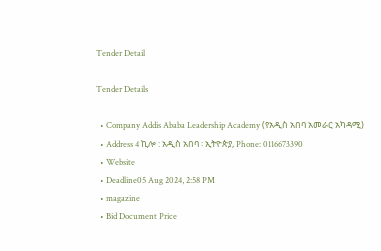Tender Detail

Tender Details

  • Company Addis Ababa Leadership Academy (የአዲስ አበባ አመራር አካዳሚ)
  • Address 4 ኪሎ : አዲስ አበባ ፡ ኢትዮጵያ, Phone: 0116673390
  • Website
  • Deadline05 Aug 2024, 2:58 PM
  • magazine
  • Bid Document Price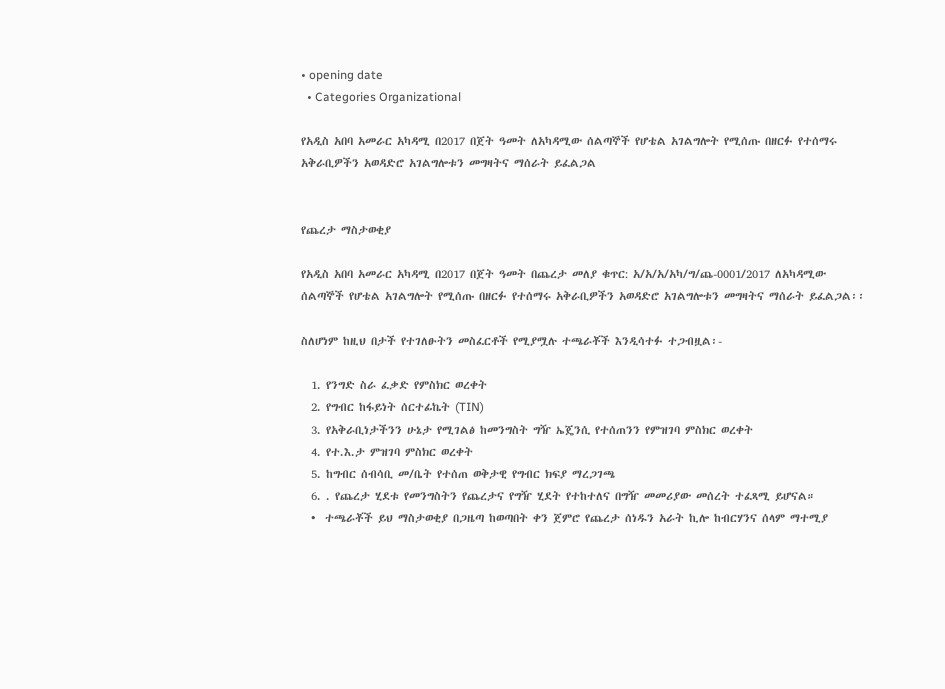• opening date
  • Categories Organizational

የአዲስ አበባ አመራር አካዳሚ በ2017 በጀት ዓመት ለአካዳሚው ሰልጣኞች የሆቴል አገልግሎት የሚሰጡ በዘርፉ የተሰማሩ አቅራቢዎችን አወዳድሮ አገልግሎቱን መግዛትና ማሰራት ይፈልጋል


የጨረታ ማስታወቂያ

የአዲስ አበባ አመራር አካዳሚ በ2017 በጀት ዓመት በጨረታ መለያ ቁጥር: አ/አ/አ/አካ/ግ/ጨ-0001/2017 ለአካዳሚው ሰልጣኞች የሆቴል አገልግሎት የሚሰጡ በዘርፉ የተሰማሩ አቅራቢዎችን አወዳድሮ አገልግሎቱን መግዛትና ማሰራት ይፈልጋል፡፡

ስለሆነም ከዚህ በታች የተገለፁትን መስፈርቶች የሚያሟሉ ተጫራቾች እንዲሳተፉ ተጋብዟል፡-

  1. የንግድ ስራ ፈቃድ የምስክር ወረቀት
  2. የግብር ከፋይነት ሰርተፊኬት (TIN)
  3. የአቅራቢነታችንን ሁኔታ የሚገልፅ ከመንግስት ግዥ ኤጄንሲ የተሰጠንን የምዝገባ ምስክር ወረቀት
  4. የተ.እ.ታ ምዝገባ ምስክር ወረቀት
  5. ከግብር ሰብሳቢ መ/ቤት የተሰጠ ወቅታዊ የግብር ክፍያ ማረጋገጫ
  6. . የጨረታ ሂደቱ የመንግስትን የጨረታና የግዥ ሂደት የተከተለና በግዥ መመሪያው መሰረት ተፈጻሚ ይሆናል።
  •  ተጫራቾች ይህ ማስታወቂያ በጋዜጣ ከወጣበት ቀን ጀምሮ የጨረታ ሰነዱን አራት ኪሎ ከብርሃንና ሰላም ማተሚያ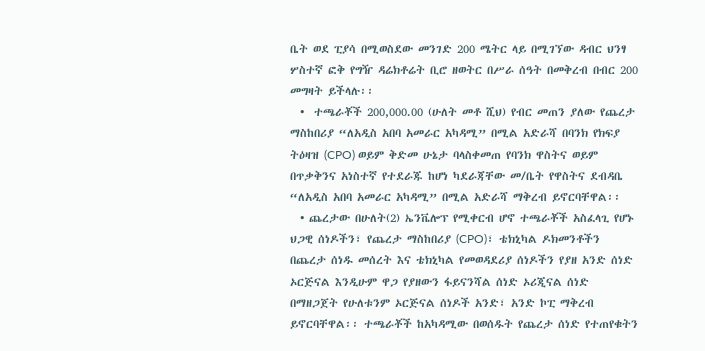ቤት ወደ ፒያሳ በሚወስደው መንገድ 200 ሜትር ላይ በሚገኘው ዳብር ህንፃ ሦስተኛ ፎቅ የግዥ ዳሬክቶሬት ቢሮ ዘወትር በሥራ ሰዓት በመቅረብ በብር 200 መግዛት ይችላሉ፡፡
  •  ተጫራቾች 200,000.00 (ሁለት መቶ ሺህ) የብር መጠን ያለው የጨረታ ማስከበሪያ “ለአዲስ አበባ አመራር አካዳሚ” በሚል አድራሻ በባንክ የክፍያ ትዕዛዝ (CPO) ወይም ቅድመ ሁኔታ ባላስቀመጠ የባንክ ዋስትና ወይም በጥቃቅንና አነስተኛ የተደራጁ ከሆነ ካደራጃቸው መ/ቤት የዋስትና ደብዳቤ “ለአዲስ አበባ አመራር አካዳሚ” በሚል አድራሻ ማቅረብ ይኖርባቸዋል፡፡
  • ጨረታው በሁለት(2) ኤንቬሎፕ የሚቀርብ ሆኖ ተጫራቾች አስፈላጊ የሆኑ ህጋዊ ሰነዶችን፣ የጨረታ ማስከበሪያ (CPO)፣ ቴክኒካል ዶክመንቶችን በጨረታ ሰነዱ መሰረት እና ቴክኒካል የመወዳደሪያ ሰነዶችን የያዘ አንድ ሰነድ ኦርጅናል እንዲሁም ዋጋ የያዘውን ፋይናንሻል ሰነድ ኦሪጂናል ሰነድ በማዘጋጀት የሁለቱንም ኦርጅናል ሰነዶች አንድ፣ አንድ ኮፒ ማቅረብ ይኖርባቸዋል፡፡ ተጫራቾች ከአካዳሚው በወሰዱት የጨረታ ሰነድ የተጠየቁትን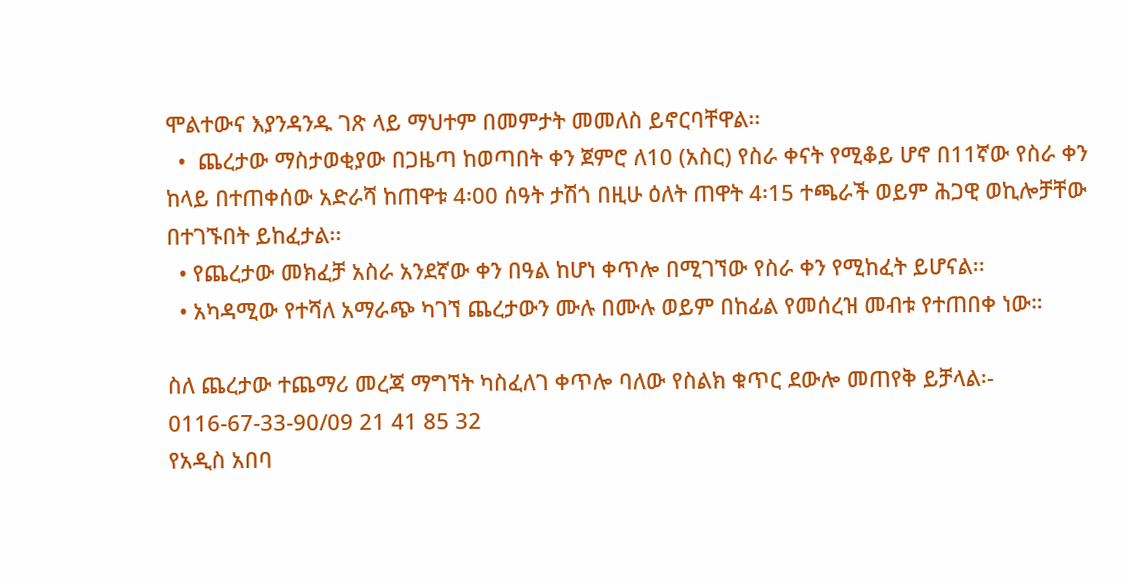ሞልተውና እያንዳንዱ ገጽ ላይ ማህተም በመምታት መመለስ ይኖርባቸዋል፡፡
  •  ጨረታው ማስታወቂያው በጋዜጣ ከወጣበት ቀን ጀምሮ ለ10 (አስር) የስራ ቀናት የሚቆይ ሆኖ በ11ኛው የስራ ቀን ከላይ በተጠቀሰው አድራሻ ከጠዋቱ 4፡00 ሰዓት ታሽጎ በዚሁ ዕለት ጠዋት 4፡15 ተጫራች ወይም ሕጋዊ ወኪሎቻቸው በተገኙበት ይከፈታል፡፡
  • የጨረታው መክፈቻ አስራ አንደኛው ቀን በዓል ከሆነ ቀጥሎ በሚገኘው የስራ ቀን የሚከፈት ይሆናል፡፡
  • አካዳሚው የተሻለ አማራጭ ካገኘ ጨረታውን ሙሉ በሙሉ ወይም በከፊል የመሰረዝ መብቱ የተጠበቀ ነው።

ስለ ጨረታው ተጨማሪ መረጃ ማግኘት ካስፈለገ ቀጥሎ ባለው የስልክ ቁጥር ደውሎ መጠየቅ ይቻላል፡-
0116-67-33-90/09 21 41 85 32
የአዲስ አበባ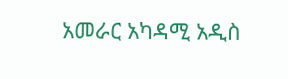አመራር አካዳሚ አዲስ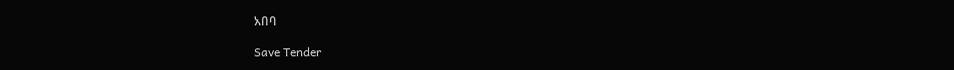አበባ

Save Tender